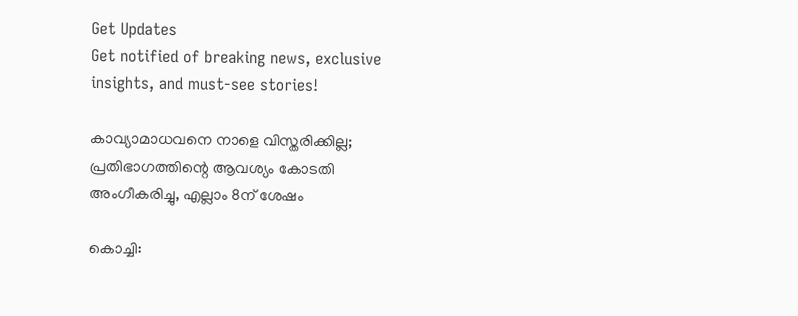Get Updates
Get notified of breaking news, exclusive insights, and must-see stories!

കാവ്യാമാധവനെ നാളെ വിസ്തരിക്കില്ല; പ്രതിഭാഗത്തിന്റെ ആവശ്യം കോടതി അംഗീകരിച്ചു, എല്ലാം 8ന് ശേഷം

കൊച്ചി: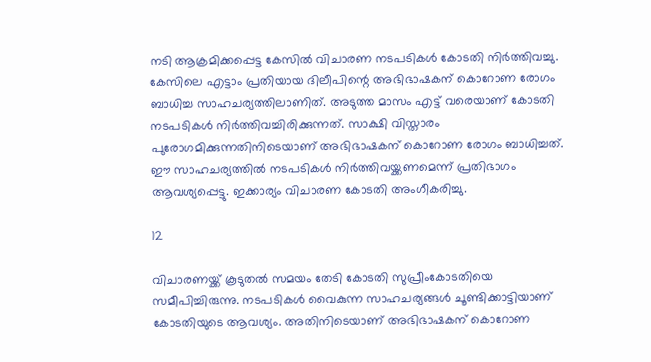നടി ആക്രമിക്കപ്പെട്ട കേസില്‍ വിചാരണ നടപടികള്‍ കോടതി നിര്‍ത്തിവച്ചു. കേസിലെ എട്ടാം പ്രതിയായ ദിലീപിന്റെ അഭിഭാഷകന് കൊറോണ രോഗം ബാധിച്ച സാഹചര്യത്തിലാണിത്. അടുത്ത മാസം എട്ട് വരെയാണ് കോടതി നടപടികള്‍ നിര്‍ത്തിവച്ചിരിക്കുന്നത്. സാക്ഷി വിസ്താരം പുരോഗമിക്കുന്നതിനിടെയാണ് അഭിഭാഷകന് കൊറോണ രോഗം ബാധിച്ചത്. ഈ സാഹചര്യത്തില്‍ നടപടികള്‍ നിര്‍ത്തിവയ്ക്കണമെന്ന് പ്രതിഭാഗം ആവശ്യപ്പെട്ടു. ഇക്കാര്യം വിചാരണ കോടതി അംഗീകരിച്ചു.

12

വിചാരണയ്ക്ക് കൂടുതല്‍ സമയം തേടി കോടതി സുപ്രീംകോടതിയെ സമീപിച്ചിരുന്നു. നടപടികള്‍ വൈകുന്ന സാഹചര്യങ്ങള്‍ ചൂണ്ടിക്കാട്ടിയാണ് കോടതിയുടെ ആവശ്യം. അതിനിടെയാണ് അഭിഭാഷകന് കൊറോണ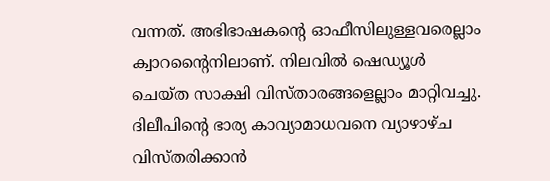വന്നത്. അഭിഭാഷകന്റെ ഓഫീസിലുള്ളവരെല്ലാം ക്വാറന്റൈനിലാണ്. നിലവില്‍ ഷെഡ്യൂള്‍ ചെയ്ത സാക്ഷി വിസ്താരങ്ങളെല്ലാം മാറ്റിവച്ചു. ദിലീപിന്റെ ഭാര്യ കാവ്യാമാധവനെ വ്യാഴാഴ്ച വിസ്തരിക്കാന്‍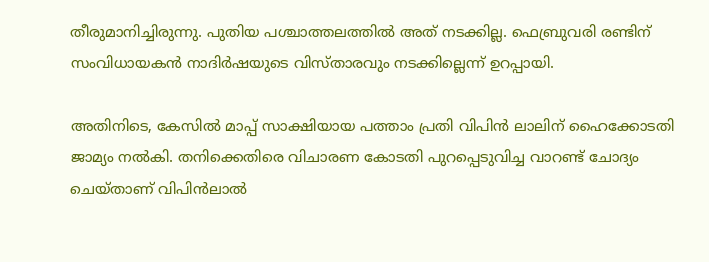തീരുമാനിച്ചിരുന്നു. പുതിയ പശ്ചാത്തലത്തില്‍ അത് നടക്കില്ല. ഫെബ്രുവരി രണ്ടിന് സംവിധായകന്‍ നാദിര്‍ഷയുടെ വിസ്താരവും നടക്കില്ലെന്ന് ഉറപ്പായി.

അതിനിടെ, കേസില്‍ മാപ്പ് സാക്ഷിയായ പത്താം പ്രതി വിപിന്‍ ലാലിന് ഹൈക്കോടതി ജാമ്യം നല്‍കി. തനിക്കെതിരെ വിചാരണ കോടതി പുറപ്പെടുവിച്ച വാറണ്ട് ചോദ്യം ചെയ്താണ് വിപിന്‍ലാല്‍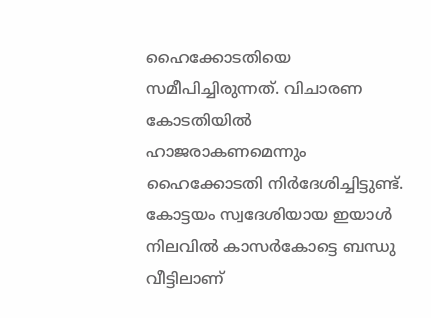ഹൈക്കോടതിയെ സമീപിച്ചിരുന്നത്. വിചാരണ കോടതിയില്‍ ഹാജരാകണമെന്നും ഹൈക്കോടതി നിര്‍ദേശിച്ചിട്ടുണ്ട്. കോട്ടയം സ്വദേശിയായ ഇയാള്‍ നിലവില്‍ കാസര്‍കോട്ടെ ബന്ധു വീട്ടിലാണ്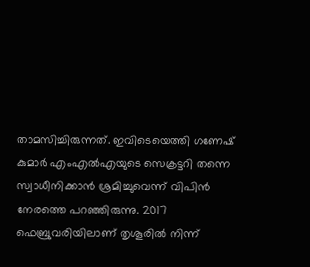താമസിച്ചിരുന്നത്. ഇവിടെയെത്തി ഗണേഷ് കുമാര്‍ എംഎല്‍എയുടെ സെക്രട്ടറി തന്നെ സ്വാധീനിക്കാന്‍ ശ്രമിച്ചുവെന്ന് വിപിന്‍ നേരത്തെ പറഞ്ഞിരുന്നു. 2017 ഫെബ്രുവരിയിലാണ് തൃശൂരില്‍ നിന്ന്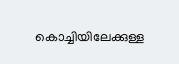കൊച്ചിയിലേക്കുള്ള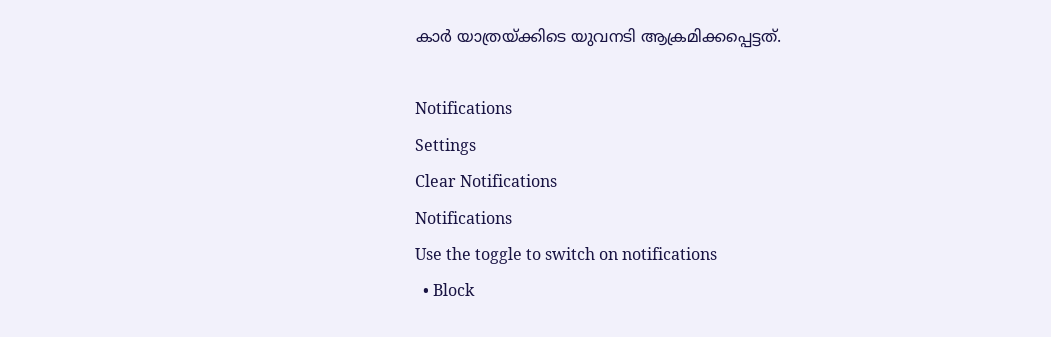കാര്‍ യാത്രയ്ക്കിടെ യുവനടി ആക്രമിക്കപ്പെട്ടത്.

Notifications
Settings
Clear Notifications
Notifications
Use the toggle to switch on notifications
  • Block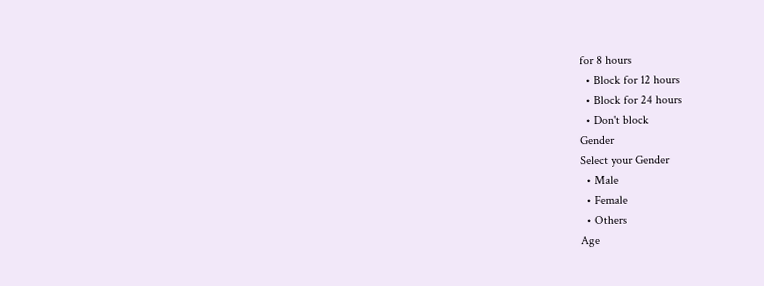for 8 hours
  • Block for 12 hours
  • Block for 24 hours
  • Don't block
Gender
Select your Gender
  • Male
  • Female
  • Others
Age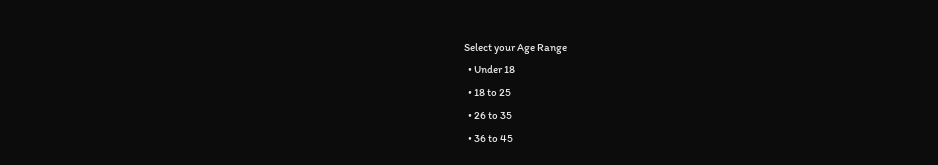Select your Age Range
  • Under 18
  • 18 to 25
  • 26 to 35
  • 36 to 45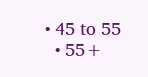• 45 to 55
  • 55+